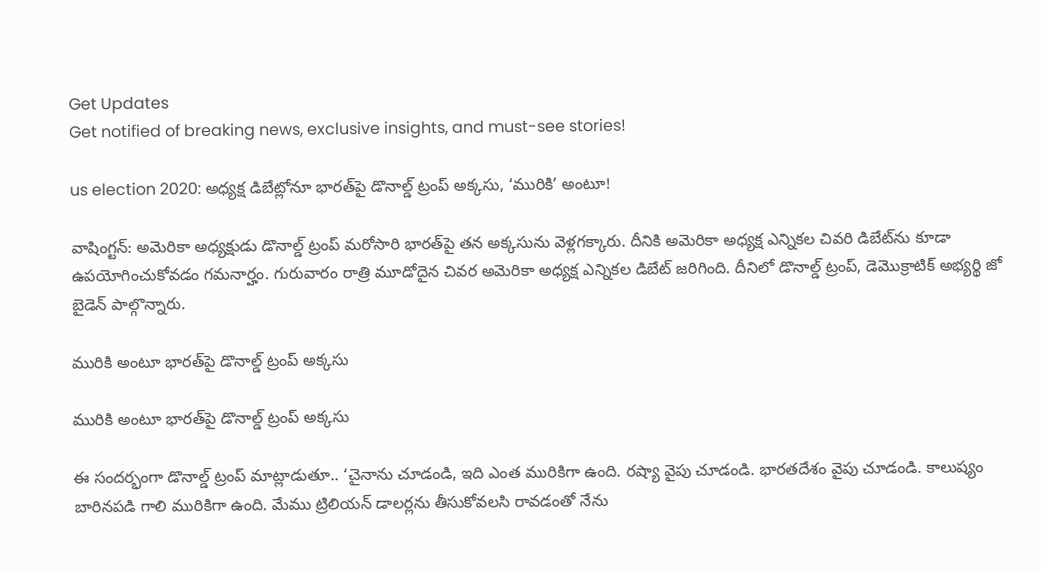Get Updates
Get notified of breaking news, exclusive insights, and must-see stories!

us election 2020: అధ్యక్ష డిబేట్లోనూ భారత్‌పై డొనాల్డ్ ట్రంప్ అక్కసు, ‘మురికి’ అంటూ!

వాషింగ్టన్: అమెరికా అధ్యక్షుడు డొనాల్డ్ ట్రంప్ మరోసారి భారత్‌పై తన అక్కసును వెళ్లగక్కారు. దీనికి అమెరికా అధ్యక్ష ఎన్నికల చివరి డిబేట్‌ను కూడా ఉపయోగించుకోవడం గమనార్హం. గురువారం రాత్రి మూడోదైన చివర అమెరికా అధ్యక్ష ఎన్నికల డిబేట్ జరిగింది. దీనిలో డొనాల్డ్ ట్రంప్, డెమొక్రాటిక్ అభ్యర్థి జో బైడెన్ పాల్గొన్నారు.

మురికి అంటూ భారత్‌పై డొనాల్డ్ ట్రంప్ అక్కసు

మురికి అంటూ భారత్‌పై డొనాల్డ్ ట్రంప్ అక్కసు

ఈ సందర్భంగా డొనాల్డ్ ట్రంప్ మాట్లాడుతూ.. ‘చైనాను చూడండి, ఇది ఎంత మురికిగా ఉంది. రష్యా వైపు చూడండి. భారతదేశం వైపు చూడండి. కాలుష్యం బారినపడి గాలి మురికిగా ఉంది. మేము ట్రిలియన్ డాలర్లను తీసుకోవలసి రావడంతో నేను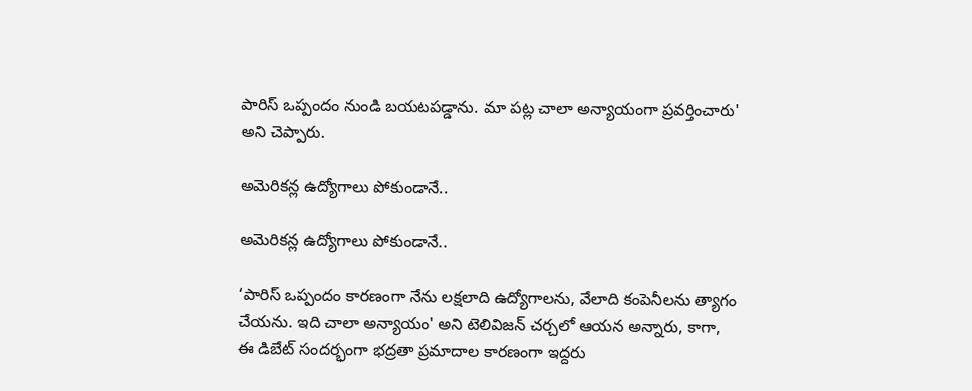పారిస్ ఒప్పందం నుండి బయటపడ్డాను. మా పట్ల చాలా అన్యాయంగా ప్రవర్తించారు' అని చెప్పారు.

అమెరికన్ల ఉద్యోగాలు పోకుండానే..

అమెరికన్ల ఉద్యోగాలు పోకుండానే..

‘పారిస్ ఒప్పందం కారణంగా నేను లక్షలాది ఉద్యోగాలను, వేలాది కంపెనీలను త్యాగం చేయను. ఇది చాలా అన్యాయం' అని టెలివిజన్ చర్చలో ఆయన అన్నారు, కాగా, ఈ డిబేట్ సందర్భంగా భద్రతా ప్రమాదాల కారణంగా ఇద్దరు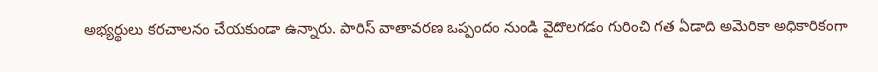అభ్యర్థులు కరచాలనం చేయకుండా ఉన్నారు. పారిస్ వాతావరణ ఒప్పందం నుండి వైదొలగడం గురించి గత ఏడాది అమెరికా అధికారికంగా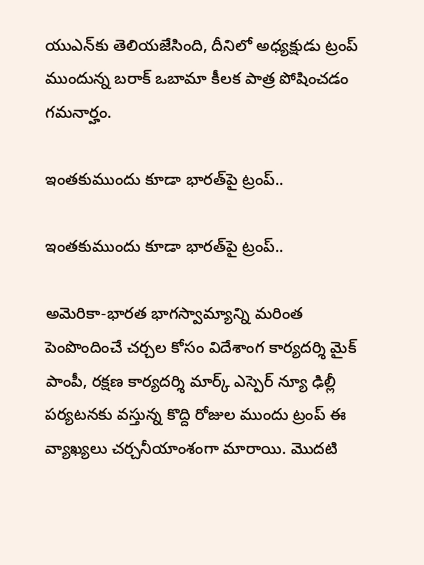యుఎన్‌కు తెలియజేసింది, దీనిలో అధ్యక్షుడు ట్రంప్ ముందున్న బరాక్ ఒబామా కీలక పాత్ర పోషించడం గమనార్హం.

ఇంతకుముందు కూడా భారత్‌పై ట్రంప్..

ఇంతకుముందు కూడా భారత్‌పై ట్రంప్..

అమెరికా-భారత భాగస్వామ్యాన్ని మరింత పెంపొందించే చర్చల కోసం విదేశాంగ కార్యదర్శి మైక్ పాంపీ, రక్షణ కార్యదర్శి మార్క్ ఎస్పెర్ న్యూ ఢిల్లీ పర్యటనకు వస్తున్న కొద్ది రోజుల ముందు ట్రంప్ ఈ వ్యాఖ్యలు చర్చనీయాంశంగా మారాయి. మొదటి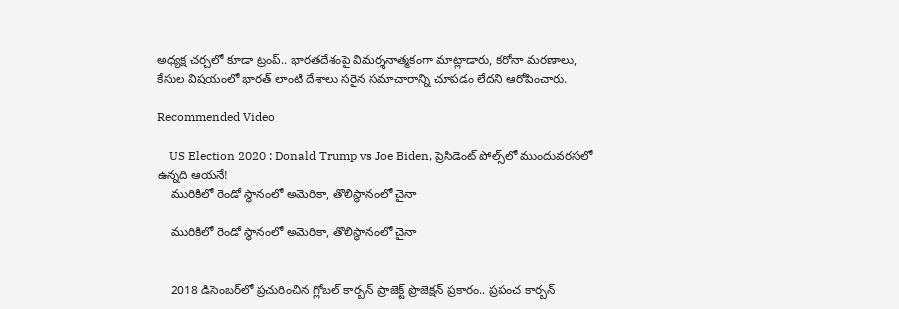అధ్యక్ష చర్చలో కూడా ట్రంప్.. భారతదేశంపై విమర్శనాత్మకంగా మాట్లాడారు, కరోనా మరణాలు, కేసుల విషయంలో భారత్ లాంటి దేశాలు సరైన సమాచారాన్ని చూపడం లేదని ఆరోపించారు.

Recommended Video

    US Election 2020 : Donald Trump vs Joe Biden, ప్రెసిడెంట్ పోల్స్‌లో ముందువరసలో ఉన్నది ఆయనే!
    మురికిలో రెండో స్థానంలో అమెరికా, తొలిస్థానంలో చైనా

    మురికిలో రెండో స్థానంలో అమెరికా, తొలిస్థానంలో చైనా


    2018 డిసెంబర్‌లో ప్రచురించిన గ్లోబల్ కార్బన్ ప్రాజెక్ట్ ప్రొజెక్షన్ ప్రకారం.. ప్రపంచ కార్బన్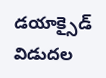డయాక్సైడ్ విడుదల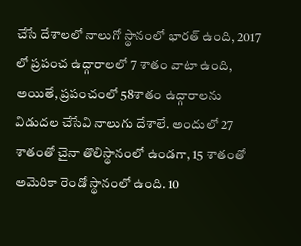చేసే దేశాలలో నాలుగో స్థానంలో భారత్ ఉంది, 2017 లో ప్రపంచ ఉద్గారాలలో 7 శాతం వాటా ఉంది, అయితే, ప్రపంచంలో 58శాతం ఉద్గారాలను విడుదల చేసేవి నాలుగు దేశాలే. అందులో 27 శాతంతో చైనా తొలిస్థానంలో ఉండగా, 15 శాతంతో అమెరికా రెండో స్థానంలో ఉంది. 10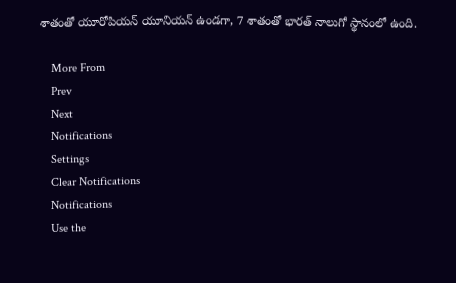శాతంతో యూరోపియన్ యూనియన్ ఉండగా, 7 శాతంతో భారత్ నాలుగో స్థానంలో ఉంది.

    More From
    Prev
    Next
    Notifications
    Settings
    Clear Notifications
    Notifications
    Use the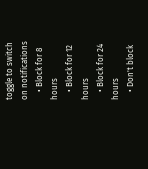toggle to switch on notifications
    • Block for 8 hours
    • Block for 12 hours
    • Block for 24 hours
    • Don't block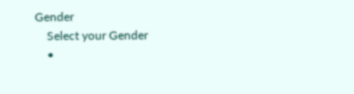Gender
    Select your Gender
    •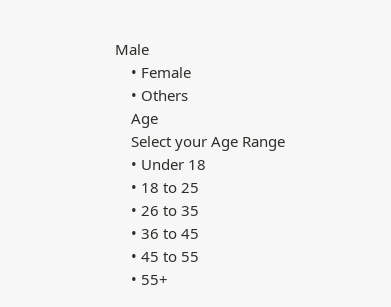Male
    • Female
    • Others
    Age
    Select your Age Range
    • Under 18
    • 18 to 25
    • 26 to 35
    • 36 to 45
    • 45 to 55
    • 55+